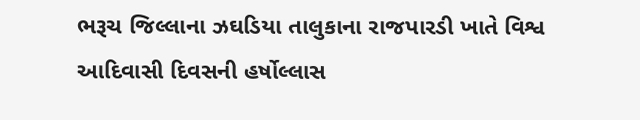ભરૂચ જિલ્લાના ઝઘડિયા તાલુકાના રાજપારડી ખાતે વિશ્વ આદિવાસી દિવસની હર્ષોલ્લાસ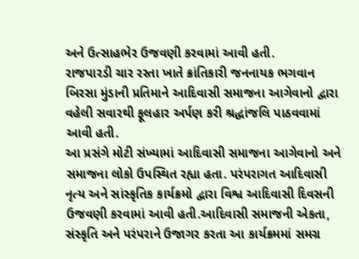અને ઉત્સાહભેર ઉજવણી કરવામાં આવી હતી.
રાજપારડી ચાર રસ્તા ખાતે ક્રાંતિકારી જનનાયક ભગવાન બિરસા મુંડાની પ્રતિમાને આદિવાસી સમાજના આગેવાનો દ્વારા વહેલી સવારથી ફૂલહાર અર્પણ કરી શ્રદ્ધાંજલિ પાઠવવામાં આવી હતી.
આ પ્રસંગે મોટી સંખ્યામાં આદિવાસી સમાજના આગેવાનો અને સમાજના લોકો ઉપસ્થિત રહ્યા હતા. પરંપરાગત આદિવાસી નૃત્ય અને સાંસ્કૃતિક કાર્યક્રમો દ્વારા વિશ્વ આદિવાસી દિવસની ઉજવણી કરવામાં આવી હતી.આદિવાસી સમાજની એકતા, સંસ્કૃતિ અને પરંપરાને ઉજાગર કરતા આ કાર્યક્રમમાં સમગ્ર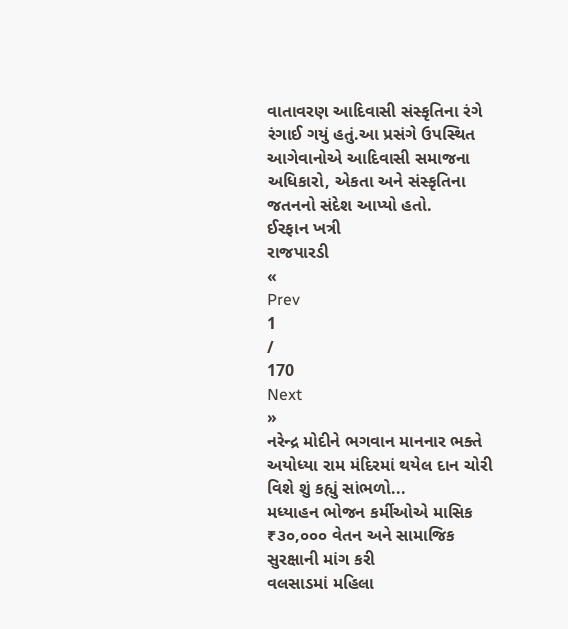વાતાવરણ આદિવાસી સંસ્કૃતિના રંગે રંગાઈ ગયું હતું.આ પ્રસંગે ઉપસ્થિત આગેવાનોએ આદિવાસી સમાજના અધિકારો, એકતા અને સંસ્કૃતિના જતનનો સંદેશ આપ્યો હતો.
ઈરફાન ખત્રી
રાજપારડી
«
Prev
1
/
170
Next
»
નરેન્દ્ર મોદીને ભગવાન માનનાર ભક્તે અયોધ્યા રામ મંદિરમાં થયેલ દાન ચોરી વિશે શું કહ્યું સાંભળો...
મધ્યાહન ભોજન કર્મીઓએ માસિક ₹૩૦,૦૦૦ વેતન અને સામાજિક સુરક્ષાની માંગ કરી
વલસાડમાં મહિલા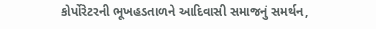કોર્પોરેટરની ભૂખહડતાળને આદિવાસી સમાજનું સમર્થન,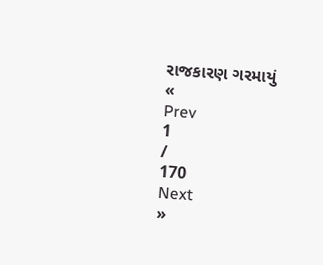રાજકારણ ગરમાયું
«
Prev
1
/
170
Next
»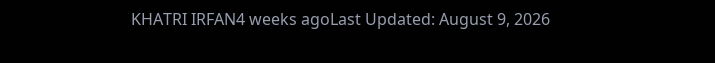KHATRI IRFAN4 weeks agoLast Updated: August 9, 2026